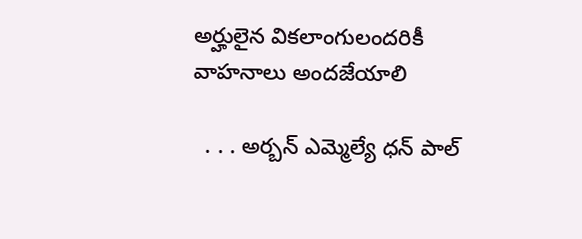అర్హులైన వికలాంగులందరికీ వాహనాలు అందజేయాలి

  . . . అర్బన్ ఎమ్మెల్యే ధన్ పాల్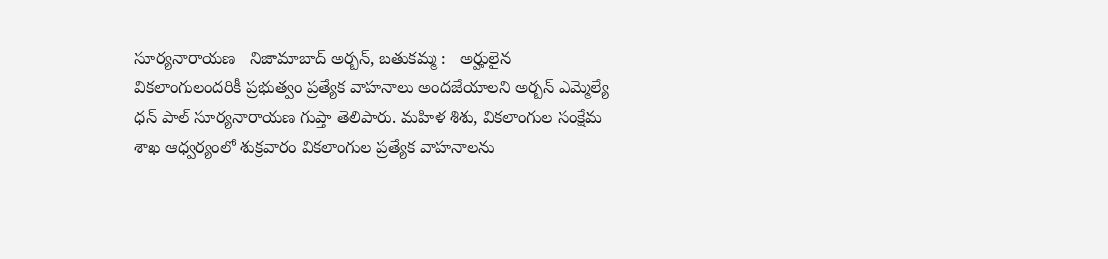సూర్యనారాయణ   నిజామాబాద్ అర్బన్, బతుకమ్మ :   అర్హులైన వికలాంగులందరికీ ప్రభుత్వం ప్రత్యేక వాహనాలు అందజేయాలని అర్బన్ ఎమ్మెల్యే ధన్ పాల్ సూర్యనారాయణ గుప్తా తెలిపారు. మహిళ శిశు, వికలాంగుల సంక్షేమ శాఖ ఆధ్వర్యంలో శుక్రవారం వికలాంగుల ప్రత్యేక వాహనాలను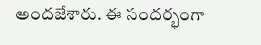అందజేశారు. ఈ సందర్భంగా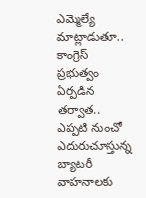ఎమ్మెల్యే మాట్లాడుతూ.. కాంగ్రెస్ ప్రభుత్వం ఏర్పడిన తర్వాత.. ఎప్పటి నుంచో ఎదురుచూస్తున్న బ్యాటరీ వాహనాలకు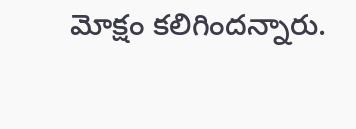మోక్షం కలిగిందన్నారు.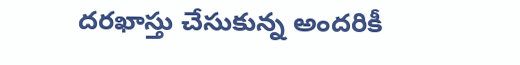దరఖాస్తు చేసుకున్న అందరికీ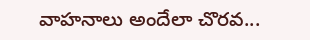వాహనాలు అందేలా చొరవ...